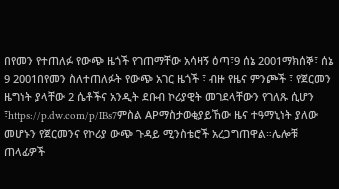በየመን የተጠለፉ የውጭ ዜጎች የገጠማቸው አሳዛኝ ዕጣ፣9 ሰኔ 2001ማክሰኞ፣ ሰኔ 9 2001በየመን ስለተጠለፉት የውጭ አገር ዜጎች ፣ ብዙ የዜና ምንጮች ፣ የጀርመን ዜግነት ያላቸው 2 ሴቶችና አንዲት ደቡብ ኮሪያዊት መገደላቸውን የገለጹ ሲሆን ፣https://p.dw.com/p/IBs7ምስል APማስታወቂያይኸው ዜና ተዓማኒነት ያለው መሆኑን የጀርመንና የኮሪያ ውጭ ጉዳይ ሚንስቴሮች አረጋግጠዋል።ሌሎቹ ጠላፊዎች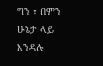ግን ፣ በምን ሁኔታ ላይ እንዳሉ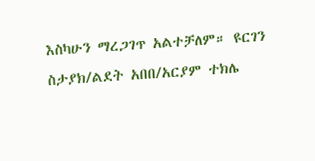እስካሁን ማረጋገጥ አልተቻለም። ዩርገን ስታያክ/ልደት አበበ/አርያም ተክሌ